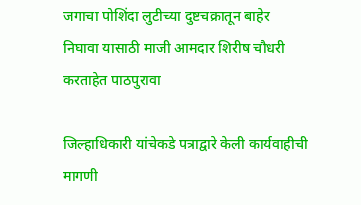जगाचा पोशिंदा लुटीच्या दुष्टचक्रातून बाहेर निघावा यासाठी माजी आमदार शिरीष चौधरी करताहेत पाठपुरावा

जिल्हाधिकारी यांचेकडे पत्राद्वारे केली कार्यवाहीची मागणी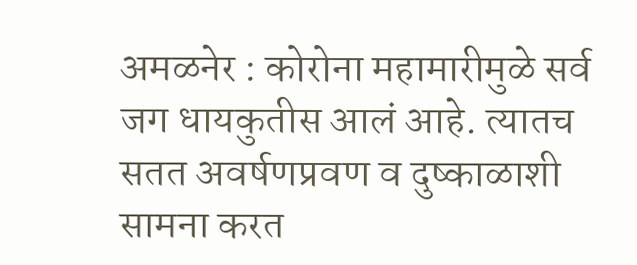अमळनेर : कोरोना महामारीमुळे सर्व जग धायकुतीस आलं आहे. त्यातच सतत अवर्षणप्रवण व दुष्काळाशी सामना करत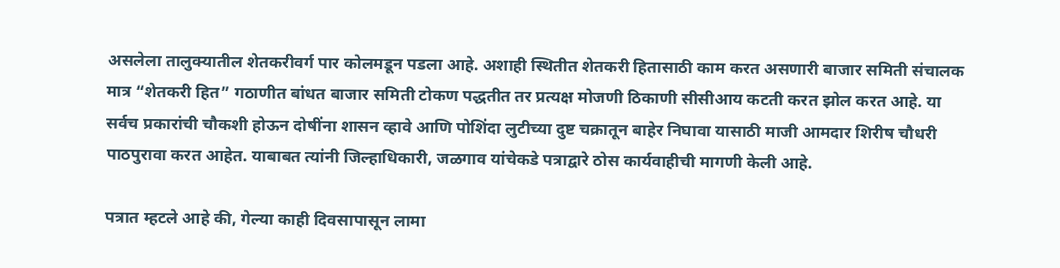असलेला तालुक्यातील शेतकरीवर्ग पार कोलमडून पडला आहे. अशाही स्थितीत शेतकरी हितासाठी काम करत असणारी बाजार समिती संचालक मात्र “शेतकरी हित” गठाणीत बांधत बाजार समिती टोकण पद्धतीत तर प्रत्यक्ष मोजणी ठिकाणी सीसीआय कटती करत झोल करत आहे. या सर्वच प्रकारांची चौकशी होऊन दोषींना शासन व्हावे आणि पोशिंदा लुटीच्या दुष्ट चक्रातून बाहेर निघावा यासाठी माजी आमदार शिरीष चौधरी पाठपुरावा करत आहेत. याबाबत त्यांनी जिल्हाधिकारी, जळगाव यांचेकडे पत्राद्वारे ठोस कार्यवाहीची मागणी केली आहे.

पत्रात म्हटले आहे की, गेल्या काही दिवसापासून लामा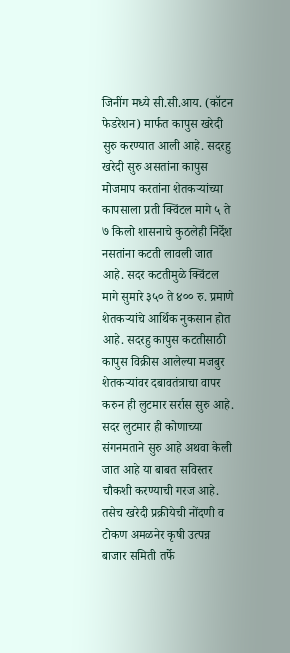जिनींग मध्ये सी.सी.आय. (कॉटन फेडरेशन) मार्फत कापुस खरेदी सुरु करण्यात आली आहे. सदरहु खरेदी सुरु असतांना कापुस मोजमाप करतांना शेतकऱ्यांच्या कापसाला प्रती क्विंटल मागे ५ ते ७ किलो शासनाचे कुठलेही निर्देश नसतांना कटती लावली जात आहे. सदर कटतीमुळे क्विंटल मागे सुमारे ३५० ते ४०० रु. प्रमाणे शेतकऱ्यांचे आर्थिक नुकसान होत आहे. सदरहु कापुस कटतीसाठी कापुस विक्रीस आलेल्या मजबुर शेतकऱ्यांवर दबावतंत्राचा वापर करुन ही लुटमार सर्रास सुरु आहे. सदर लुटमार ही कोणाच्या संगनमताने सुरु आहे अथवा केली जात आहे या बाबत सविस्तर चौकशी करण्याची गरज आहे. तसेच खरेदी प्रक्रीयेची नोंदणी व टोकण अमळनेर कृषी उत्पन्न बाजार समिती तर्फे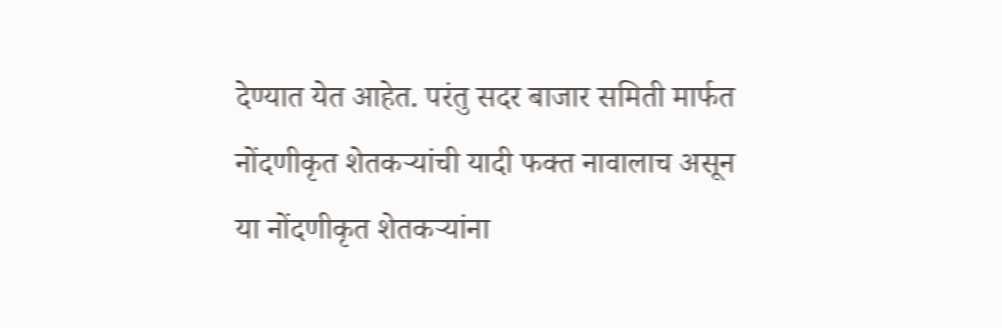देण्यात येत आहेत. परंतु सदर बाजार समिती मार्फत नोंदणीकृत शेतकऱ्यांची यादी फक्त नावालाच असून या नोंदणीकृत शेतकऱ्यांना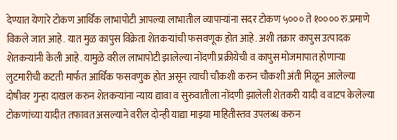देण्यात येणारे टोकण आर्थिक लाभापोटी आपल्या लाभातील व्यापाऱ्यांना सदर टोकण ५००० ते १०००० रु.प्रमाणे विकले जात आहे. यात मुळ कापुस विक्रेता शेतकऱ्यांची फसवणूक होत आहे. अशी तक्रार कापुस उत्पादक शेतकऱ्यांनी केली आहे. यामुळे वरील लाभापोटी झालेल्या नोंदणी प्रक्रीयेची व कापुस मोजमापात होणाऱ्या लुटमारीची कटती मार्फत आर्थिक फसवणुक होत असून त्याची चौकशी करुन चौकशी अंती मिळून आलेल्या दोषीवर गुन्हा दाखल करुन शेतकऱ्यांना न्याय द्यावा व सुरुवातीला नोंदणी झालेली शेतकरी यादी व वाटप केलेल्या टोकणांच्या यादीत तफावत असल्याने वरील दोन्ही याद्या माझ्या माहितीस्तव उपलब्ध करुन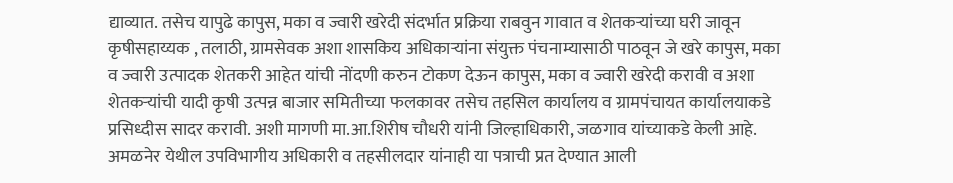द्याव्यात. तसेच यापुढे कापुस, मका व ज्वारी खरेदी संदर्भात प्रक्रिया राबवुन गावात व शेतकऱ्यांच्या घरी जावून कृषीसहाय्यक , तलाठी, ग्रामसेवक अशा शासकिय अधिकाऱ्यांना संयुक्त पंचनाम्यासाठी पाठवून जे खरे कापुस, मका व ज्वारी उत्पादक शेतकरी आहेत यांची नोंदणी करुन टोकण देऊन कापुस, मका व ज्वारी खरेदी करावी व अशा शेतकऱ्यांची यादी कृषी उत्पन्न बाजार समितीच्या फलकावर तसेच तहसिल कार्यालय व ग्रामपंचायत कार्यालयाकडे प्रसिध्दीस सादर करावी. अशी मागणी मा.आ.शिरीष चौधरी यांनी जिल्हाधिकारी, जळगाव यांच्याकडे केली आहे. अमळनेर येथील उपविभागीय अधिकारी व तहसीलदार यांनाही या पत्राची प्रत देण्यात आली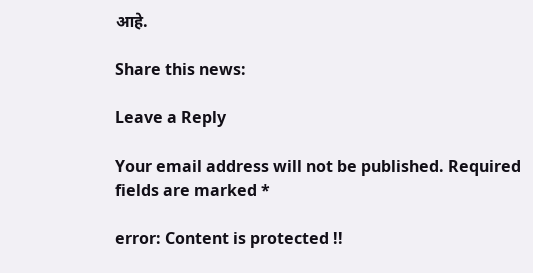आहे.

Share this news:

Leave a Reply

Your email address will not be published. Required fields are marked *

error: Content is protected !!